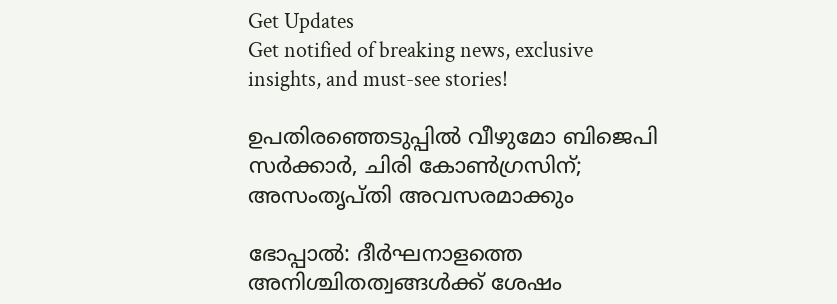Get Updates
Get notified of breaking news, exclusive insights, and must-see stories!

ഉപതിരഞ്ഞെടുപ്പില്‍ വീഴുമോ ബിജെപി സര്‍ക്കാര്‍, ചിരി കോണ്‍ഗ്രസിന്; അസംതൃപ്തി അവസരമാക്കും

ഭോപ്പാല്‍: ദീര്‍ഘനാളത്തെ അനിശ്ചിതത്വങ്ങള്‍ക്ക് ശേഷം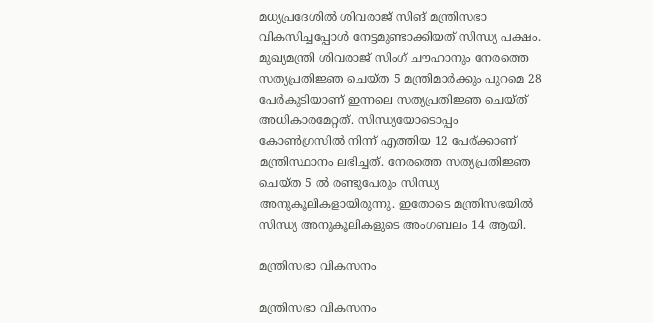മധ്യപ്രദേശില്‍ ശിവരാജ് സിങ് മന്ത്രിസഭാ വികസിച്ചപ്പോള്‍ നേട്ടമുണ്ടാക്കിയത് സിന്ധ്യ പക്ഷം. മുഖ്യമന്ത്രി ശിവരാജ് സിംഗ് ചൗഹാനും നേരത്തെ സത്യപ്രതിജ്ഞ ചെയ്ത 5 മന്ത്രിമാര്‍ക്കും പുറമെ 28 പേര്‍കുടിയാണ് ഇന്നലെ സത്യപ്രതിജ്ഞ ചെയ്ത് അധികാരമേറ്റത്. സിന്ധ്യയോടൊപ്പം കോണ്‍ഗ്രസില്‍ നിന്ന് എത്തിയ 12 പേര‍്ക്കാണ് മന്ത്രിസ്ഥാനം ലഭിച്ചത്. നേരത്തെ സത്യപ്രതിജ്ഞ ചെയ്ത 5 ല്‍ രണ്ടുപേരും സിന്ധ്യ അനുകൂലികളായിരുന്നു. ഇതോടെ മന്ത്രിസഭയില്‍ സിന്ധ്യ അനുകൂലികളുടെ അംഗബലം 14 ആയി.

മന്ത്രിസഭാ വികസനം

മന്ത്രിസഭാ വികസനം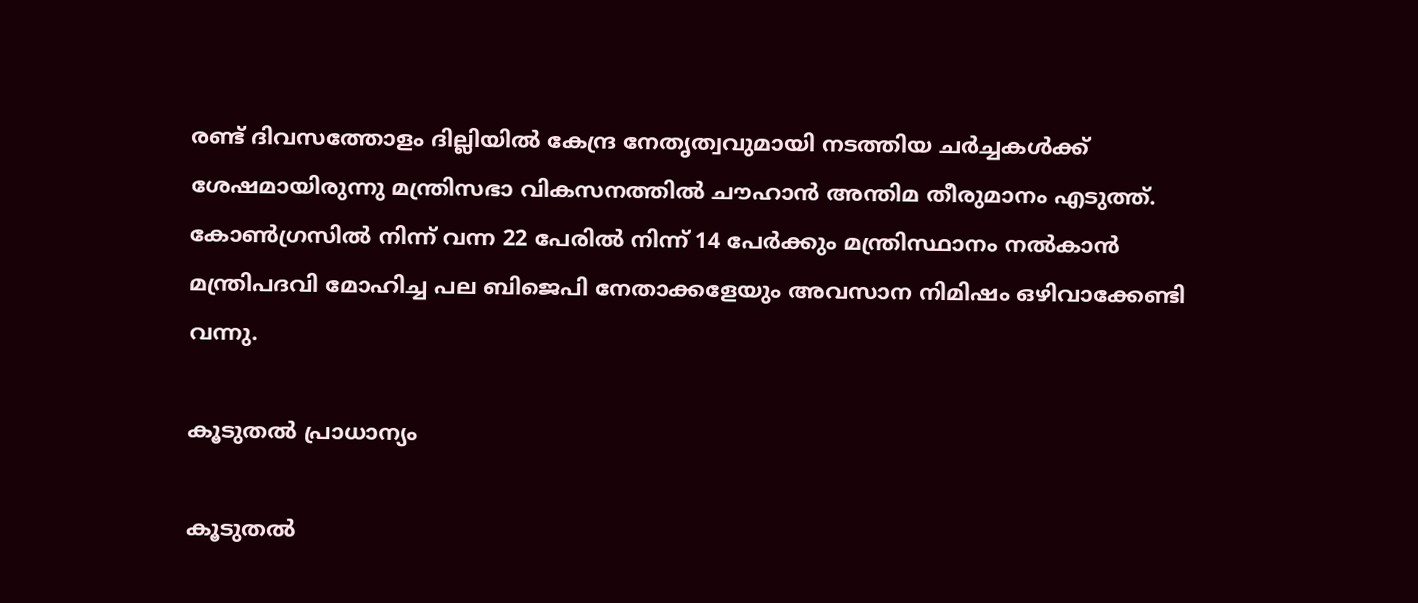രണ്ട് ദിവസത്തോളം ദില്ലിയില്‍ കേന്ദ്ര നേതൃത്വവുമായി നടത്തിയ ചര്‍ച്ചകള്‍ക്ക് ശേഷമായിരുന്നു മന്ത്രിസഭാ വികസനത്തില്‍ ചൗഹാന്‍ അന്തിമ തീരുമാനം എടുത്ത്. കോണ്‍ഗ്രസില്‍ നിന്ന് വന്ന 22 പേരില്‍ നിന്ന് 14 പേര്‍ക്കും മന്ത്രിസ്ഥാനം നല്‍കാന്‍ മന്ത്രിപദവി മോഹിച്ച പല ബിജെപി നേതാക്കളേയും അവസാന നിമിഷം ഒഴിവാക്കേണ്ടി വന്നു.

കൂടുതല്‍ പ്രാധാന്യം

കൂടുതല്‍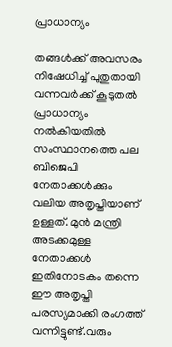പ്രാധാന്യം

തങ്ങള്‍ക്ക് അവസരം നിഷേധിച്ച് പുതുതായി വന്നവര്‍ക്ക് കൂടുതല്‍ പ്രാധാന്യം നല്‍കിയതില്‍ സംസ്ഥാനത്തെ പല ബിജെപി നേതാക്കള്‍ക്കും വലിയ അതൃപ്തിയാണ് ഉള്ളത്. മുന്‍ മന്ത്രി അടക്കമുള്ള നേതാക്കള്‍ ഇതിനോടകം തന്നെ ഈ അതൃപ്തി പരസ്യമാക്കി രംഗത്ത് വന്നിട്ടുണ്ട്.വരും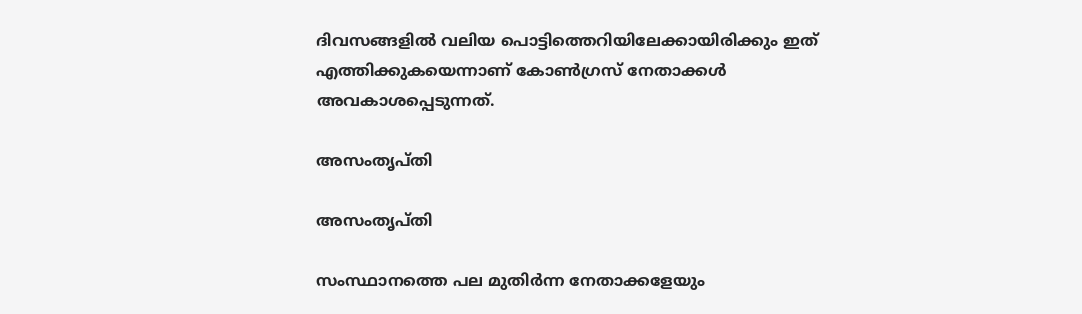ദിവസങ്ങളില്‍ വലിയ പൊട്ടിത്തെറിയിലേക്കായിരിക്കും ഇത് എത്തിക്കുകയെന്നാണ് കോണ്‍ഗ്രസ് നേതാക്കള്‍ അവകാശപ്പെടുന്നത്.

അസംതൃപ്തി

അസംതൃപ്തി

സംസ്ഥാനത്തെ പല മുതിര്‍ന്ന നേതാക്കളേയും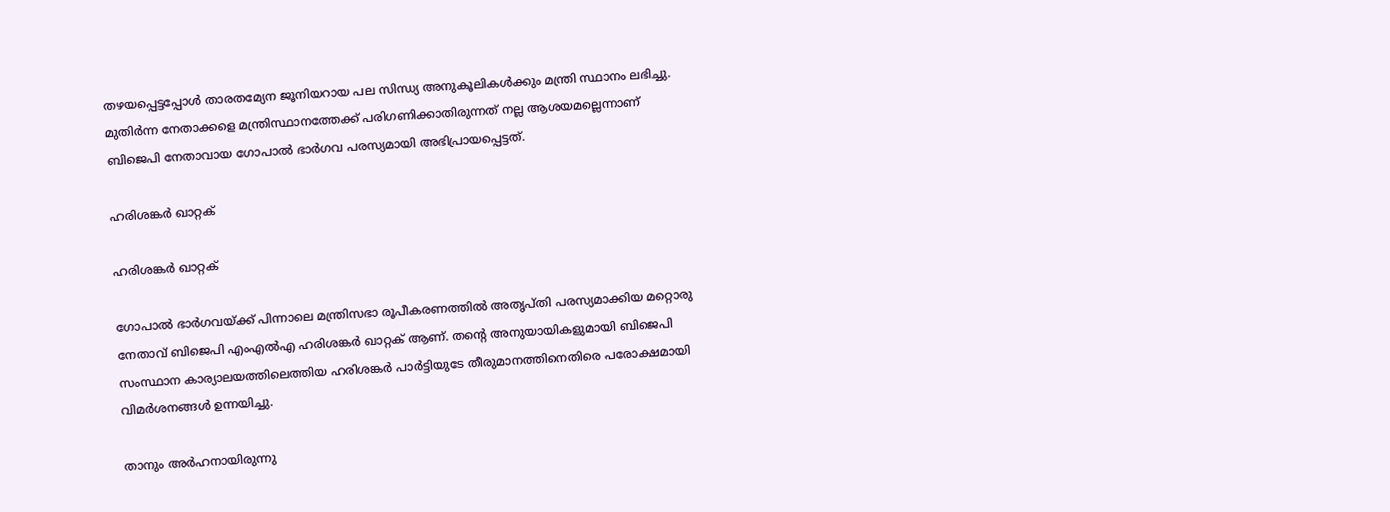തഴയപ്പെട്ടപ്പോള്‍ താരതമ്യേന ജൂനിയറായ പല സിന്ധ്യ അനുകൂലികള്‍ക്കും മന്ത്രി സ്ഥാനം ലഭിച്ചു. മുതിർന്ന നേതാക്കളെ മന്ത്രിസ്ഥാനത്തേക്ക് പരിഗണിക്കാതിരുന്നത് നല്ല ആശയമല്ലെന്നാണ് ബിജെപി നേതാവായ ഗോപാൽ ഭാർഗവ പരസ്യമായി അഭിപ്രായപ്പെട്ടത്.

ഹരിശങ്കർ ഖാറ്റക്

ഹരിശങ്കർ ഖാറ്റക്

ഗോപാൽ ഭാർഗവയ്ക്ക് പിന്നാലെ മന്ത്രിസഭാ രൂപീകരണത്തില്‍ അതൃപ്തി പരസ്യമാക്കിയ മറ്റൊരു നേതാവ് ബിജെപി എം‌എൽ‌എ ഹരിശങ്കർ ഖാറ്റക് ആണ്. തന്‍റെ അനുയായികളുമായി ബിജെപി സംസ്ഥാന കാര്യാലയത്തിലെത്തിയ ഹരിശങ്കര്‍ പാര്‍ട്ടിയുടേ തീരുമാനത്തിനെതിരെ പരോക്ഷമായി വിമര്‍ശനങ്ങള്‍ ഉന്നയിച്ചു.

താനും അര്‍ഹനായിരുന്നു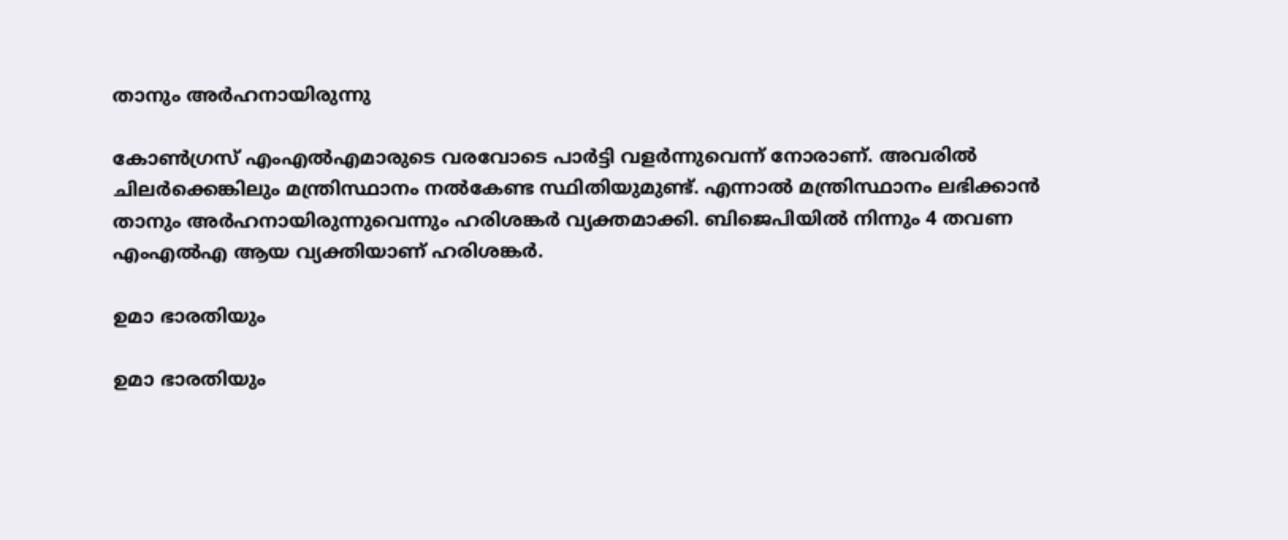താനും അര്‍ഹനായിരുന്നു

കോണ്‍ഗ്രസ് എംഎല്‍എമാരുടെ വരവോടെ പാര്‍ട്ടി വളര്‍ന്നുവെന്ന് നോരാണ്. അവരില്‍ ചിലര്‍ക്കെങ്കിലും മന്ത്രിസ്ഥാനം നല്‍കേണ്ട സ്ഥിതിയുമുണ്ട്. എന്നാല്‍ മന്ത്രിസ്ഥാനം ലഭിക്കാന്‍ താനും അര്‍ഹനായിരുന്നുവെന്നും ഹരിശങ്കര്‍ വ്യക്തമാക്കി. ബിജെപിയില്‍ നിന്നും 4 തവണ എംഎല്‍എ ആയ വ്യക്തിയാണ് ഹരിശങ്കര്‍.

ഉമാ ഭാരതിയും

ഉമാ ഭാരതിയും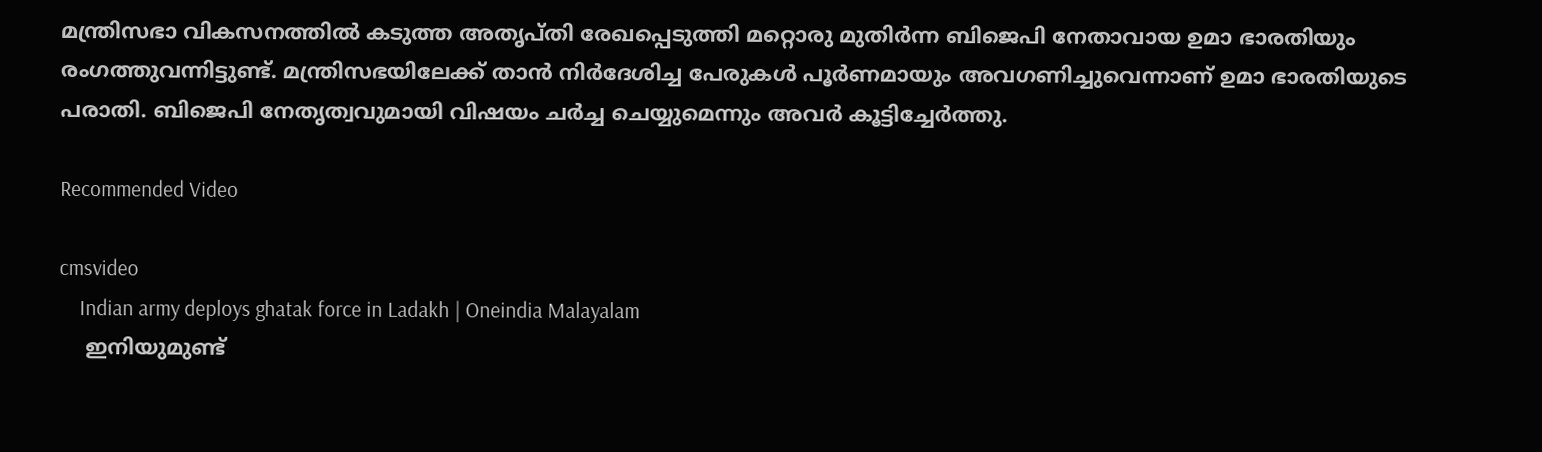മന്ത്രിസഭാ വികസനത്തില്‍ കടുത്ത അതൃപ്തി രേഖപ്പെടുത്തി മറ്റൊരു മുതിര്‍ന്ന ബിജെപി നേതാവായ ഉമാ ഭാരതിയും രംഗത്തുവന്നിട്ടുണ്ട്. മന്ത്രിസഭയിലേക്ക് താന്‍ നിര്‍ദേശിച്ച പേരുകള്‍ പൂര്‍ണമായും അവഗണിച്ചുവെന്നാണ് ഉമാ ഭാരതിയുടെ പരാതി. ബിജെപി നേതൃത്വവുമായി വിഷയം ചര്‍ച്ച ചെയ്യുമെന്നും അവര്‍ കൂട്ടിച്ചേര്‍ത്തു.

Recommended Video

cmsvideo
    Indian army deploys ghatak force in Ladakh | Oneindia Malayalam
    ഇനിയുമുണ്ട്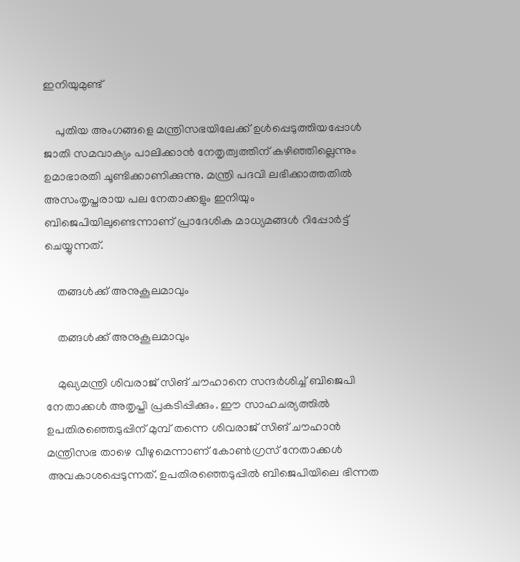ഇനിയുമുണ്ട്

    പുതിയ അംഗങ്ങളെ മന്ത്രിസഭയിലേക്ക് ഉള്‍പ്പെടുത്തിയപ്പോള്‍ ജാതി സമവാക്യം പാലിക്കാന്‍ നേതൃത്വത്തിന് കഴിഞ്ഞില്ലെന്നും ഉമാഭാരതി ചൂണ്ടിക്കാണിക്കുന്നു. മന്ത്രി പദവി ലഭിക്കാത്തതില്‍ അസംതൃപ്തരായ പല നേതാക്കളും ഇനിയും ബിജെപിയിലുണ്ടെന്നാണ് പ്രാദേശിക മാധ്യമങ്ങള്‍ റിപ്പോര്‍ട്ട് ചെയ്യുന്നത്.

    തങ്ങള്‍ക്ക് അനുകൂലമാവും

    തങ്ങള്‍ക്ക് അനുകൂലമാവും

    മുഖ്യമന്ത്രി ശിവരാജ് സിങ് ചൗഹാനെ സന്ദര്‍ശിച്ച് ബിജെപി നേതാക്കള്‍ അതൃപ്തി പ്രകടിപ്പിക്കും. ഈ സാഹചര്യത്തില്‍ ഉപതിരഞ്ഞെടുപ്പിന് മുമ്പ് തന്നെ ശിവരാജ് സിങ് ചൗഹാന്‍ മന്ത്രിസഭ താഴെ വീഴുമെന്നാണ് കോണ്‍ഗ്രസ് നേതാക്കള്‍ അവകാശപ്പെടുന്നത്. ഉപതിരഞ്ഞെടുപ്പില്‍ ബിജെപിയിലെ ഭിന്നത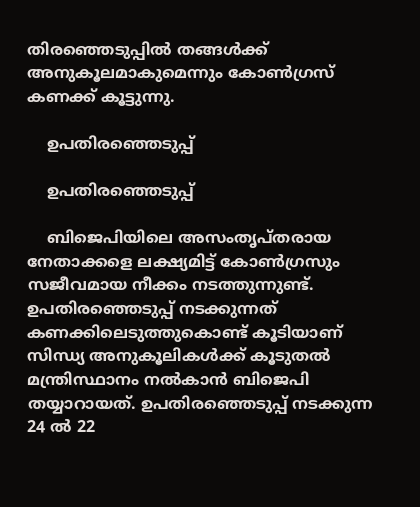തിരഞ്ഞെടുപ്പില്‍ തങ്ങള്‍ക്ക് അനുകൂലമാകുമെന്നും കോണ്‍ഗ്രസ് കണക്ക് കൂട്ടുന്നു.

    ഉപതിരഞ്ഞെടുപ്പ്

    ഉപതിരഞ്ഞെടുപ്പ്

    ബിജെപിയിലെ അസംതൃപ്തരായ നേതാക്കളെ ലക്ഷ്യമിട്ട് കോണ്‍ഗ്രസും സജീവമായ നീക്കം നടത്തുന്നുണ്ട്. ഉപതിരഞ്ഞെടുപ്പ് നടക്കുന്നത് കണക്കിലെടുത്തുകൊണ്ട് കൂടിയാണ് സിന്ധ്യ അനുകൂലികള്‍ക്ക് കൂടുതല്‍ മന്ത്രിസ്ഥാനം നല്‍കാന്‍ ബിജെപി തയ്യാറായത്. ഉപതിരഞ്ഞെടുപ്പ് നടക്കുന്ന 24 ല്‍ 22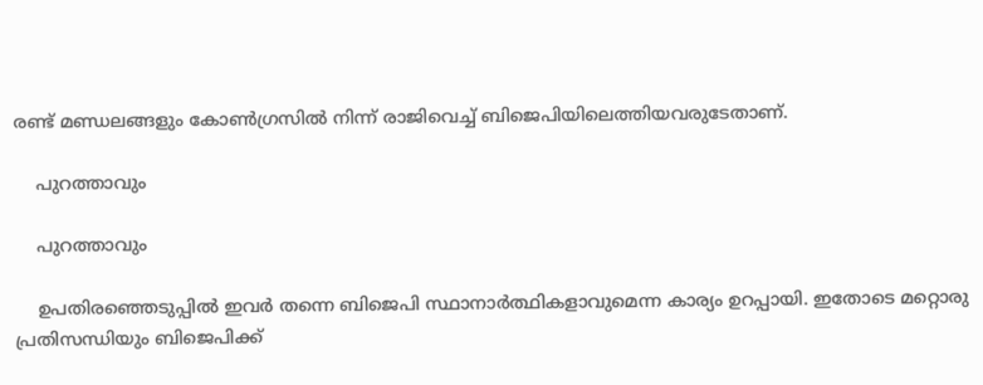രണ്ട് മണ്ഡലങ്ങളും കോണ്‍ഗ്രസില്‍ നിന്ന് രാജിവെച്ച് ബിജെപിയിലെത്തിയവരുടേതാണ്.

    പുറത്താവും

    പുറത്താവും

    ഉപതിരഞ്ഞെടുപ്പില്‍ ഇവര്‍ തന്നെ ബിജെപി സ്ഥാനാര്‍ത്ഥികളാവുമെന്ന കാര്യം ഉറപ്പായി. ഇതോടെ മറ്റൊരു പ്രതിസന്ധിയും ബിജെപിക്ക്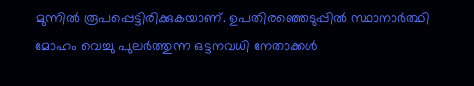മുന്നില്‍ രൂപപ്പെട്ടിരിക്കുകയാണ്. ഉപതിരഞ്ഞെടുപ്പില്‍ സ്ഥാനാര്‍ത്ഥി മോഹം വെച്ചു പുലര്‍ത്തുന്ന ഒട്ടനവധി നേതാക്കള്‍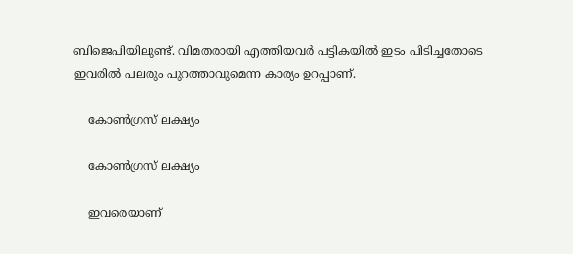ബിജെപിയിലുണ്ട്. വിമതരായി എത്തിയവര്‍ പട്ടികയില്‍ ഇടം പിടിച്ചതോടെ ഇവരില്‍ പലരും പുറത്താവുമെന്ന കാര്യം ഉറപ്പാണ്.

    കോണ്‍ഗ്രസ് ലക്ഷ്യം

    കോണ്‍ഗ്രസ് ലക്ഷ്യം

    ഇവരെയാണ്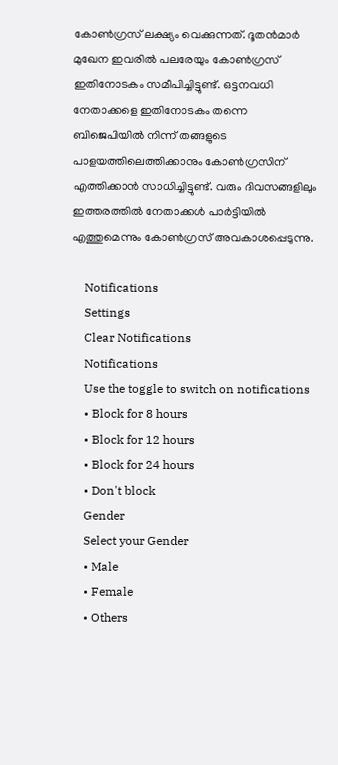കോണ്‍ഗ്രസ് ലക്ഷ്യം വെക്കുന്നത്. ദൂതന്‍മാര്‍ മുഖേന ഇവരില്‍ പലരേയും കോണ്‍ഗ്രസ് ഇതിനോടകം സമീപിച്ചിട്ടുണ്ട്. ഒട്ടനവധി നേതാക്കളെ ഇതിനോടകം തന്നെ ബിജെപിയില്‍ നിന്ന് തങ്ങളുടെ പാളയത്തിലെത്തിക്കാനും കോണ്‍ഗ്രസിന് എത്തിക്കാന്‍ സാധിച്ചിട്ടുണ്ട്. വരും ദിവസങ്ങളിലും ഇത്തരത്തില്‍ നേതാക്കള്‍ പാര്‍ട്ടിയില്‍ എത്തുമെന്നും കോണ്‍ഗ്രസ് അവകാശപ്പെടുന്നു.

    Notifications
    Settings
    Clear Notifications
    Notifications
    Use the toggle to switch on notifications
    • Block for 8 hours
    • Block for 12 hours
    • Block for 24 hours
    • Don't block
    Gender
    Select your Gender
    • Male
    • Female
    • Others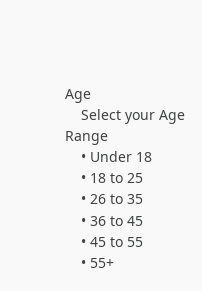Age
    Select your Age Range
    • Under 18
    • 18 to 25
    • 26 to 35
    • 36 to 45
    • 45 to 55
    • 55+